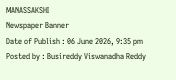MANASSAKSHI
Newspaper Banner
Date of Publish : 06 June 2026, 9:35 pm Posted by : Busireddy Viswanadha Reddy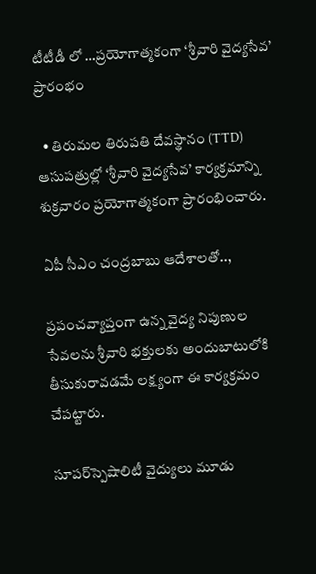టీటీడీ లో …ప్రయోగాత్మకంగా ‘శ్రీవారి వైద్యసేవ’ ప్రారంభం

  • తిరుమల తిరుపతి దేవస్థానం (TTD) ఆసుపత్రుల్లో ‘శ్రీవారి వైద్యసేవ’ కార్యక్రమాన్ని శుక్రవారం ప్రయోగాత్మకంగా ప్రారంభించారు.

ఏపీ సీఎం చంద్రబాబు ఆదేశాలతో..,

ప్రపంచవ్యాప్తంగా ఉన్న వైద్య నిపుణుల సేవలను శ్రీవారి భక్తులకు అందుబాటులోకి తీసుకురావడమే లక్ష్యంగా ఈ కార్యక్రమం చేపట్టారు.

సూపర్‌స్పెషాలిటీ వైద్యులు మూడు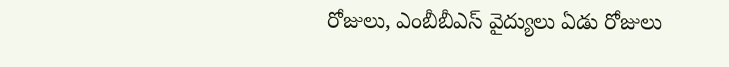రోజులు, ఎంబీబీఎస్ వైద్యులు ఏడు రోజులు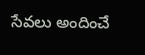సేవలు అందించే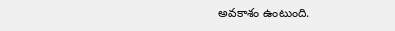అవకాశం ఉంటుంది.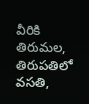వీరికి తిరుమల, తిరుపతిలో వసతి,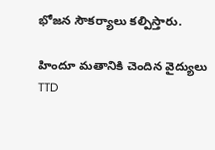భోజన సౌకర్యాలు కల్పిస్తారు.

హిందూ మతానికి చెందిన వైద్యులు TTD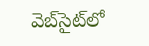వెబ్‌సైట్‌లో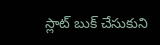స్లాట్ బుక్ చేసుకుని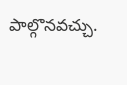పాల్గొనవచ్చు.